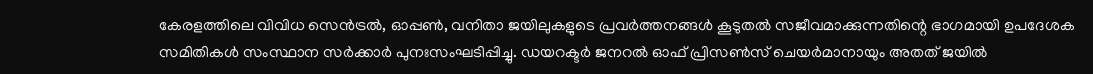കേരളത്തിലെ വിവിധ സെൻട്രൽ, ഓപ്പൺ, വനിതാ ജയിലുകളുടെ പ്രവർത്തനങ്ങൾ കൂടുതൽ സജീവമാക്കുന്നതിന്റെ ഭാഗമായി ഉപദേശക സമിതികൾ സംസ്ഥാന സർക്കാർ പുനഃസംഘടിപ്പിച്ചു. ഡയറക്ടർ ജനറൽ ഓഫ് പ്രിസൺസ് ചെയർമാനായും അതത് ജയിൽ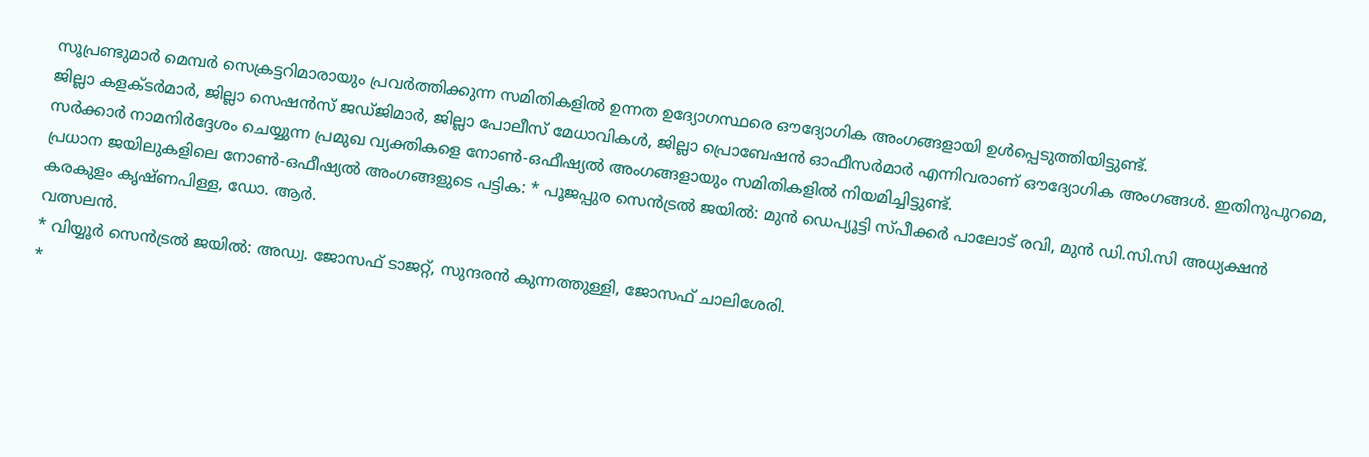സൂപ്രണ്ടുമാർ മെമ്പർ സെക്രട്ടറിമാരായും പ്രവർത്തിക്കുന്ന സമിതികളിൽ ഉന്നത ഉദ്യോഗസ്ഥരെ ഔദ്യോഗിക അംഗങ്ങളായി ഉൾപ്പെടുത്തിയിട്ടുണ്ട്.
ജില്ലാ കളക്ടർമാർ, ജില്ലാ സെഷൻസ് ജഡ്ജിമാർ, ജില്ലാ പോലീസ് മേധാവികൾ, ജില്ലാ പ്രൊബേഷൻ ഓഫീസർമാർ എന്നിവരാണ് ഔദ്യോഗിക അംഗങ്ങൾ. ഇതിനുപുറമെ, സർക്കാർ നാമനിർദ്ദേശം ചെയ്യുന്ന പ്രമുഖ വ്യക്തികളെ നോൺ-ഒഫീഷ്യൽ അംഗങ്ങളായും സമിതികളിൽ നിയമിച്ചിട്ടുണ്ട്.
പ്രധാന ജയിലുകളിലെ നോൺ-ഒഫീഷ്യൽ അംഗങ്ങളുടെ പട്ടിക: * പൂജപ്പുര സെൻട്രൽ ജയിൽ: മുൻ ഡെപ്യൂട്ടി സ്പീക്കർ പാലോട് രവി, മുൻ ഡി.സി.സി അധ്യക്ഷൻ കരകുളം കൃഷ്ണപിള്ള, ഡോ. ആർ.
വത്സലൻ.
* വിയ്യൂർ സെൻട്രൽ ജയിൽ: അഡ്വ. ജോസഫ് ടാജറ്റ്, സുന്ദരൻ കുന്നത്തുള്ളി, ജോസഫ് ചാലിശേരി.
*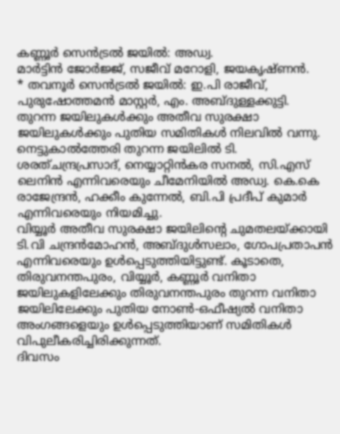കണ്ണൂർ സെൻട്രൽ ജയിൽ: അഡ്വ.
മാർട്ടിൻ ജോർജ്ജ്, സജീവ് മറോളി, ജയകൃഷ്ണൻ.
* തവനൂർ സെൻട്രൽ ജയിൽ: ഇ.പി രാജീവ്, പുരുഷോത്തമൻ മാസ്റ്റർ, എം. അബ്ദുള്ളക്കുട്ടി.
തുറന്ന ജയിലുകൾക്കും അതീവ സുരക്ഷാ ജയിലുകൾക്കും പുതിയ സമിതികൾ നിലവിൽ വന്നു. നെട്ടുകാൽത്തേരി തുറന്ന ജയിലിൽ ടി.
ശരത്ചന്ദ്രപ്രസാദ്, നെയ്യാറ്റിൻകര സനൽ, സി.എസ് ലെനിൻ എന്നിവരെയും ചീമേനിയിൽ അഡ്വ. കെ.കെ രാജേന്ദ്രൻ, ഹക്കീം കുന്നേൽ, ബി.പി പ്രദീപ് കുമാർ എന്നിവരെയും നിയമിച്ചു.
വിയ്യൂർ അതീവ സുരക്ഷാ ജയിലിന്റെ ചുമതലയ്ക്കായി ടി.വി ചന്ദ്രൻമോഹൻ, അബ്ദുൾസലാം, ഗോപപ്രതാപൻ എന്നിവരെയും ഉൾപ്പെടുത്തിയിട്ടുണ്ട്. കൂടാതെ, തിരുവനന്തപുരം, വിയ്യൂർ, കണ്ണൂർ വനിതാ ജയിലുകളിലേക്കും തിരുവനന്തപുരം തുറന്ന വനിതാ ജയിലിലേക്കും പുതിയ നോൺ-ഒഫീഷ്യൽ വനിതാ അംഗങ്ങളെയും ഉൾപ്പെടുത്തിയാണ് സമിതികൾ വിപുലീകരിച്ചിരിക്കുന്നത്.
ദിവസം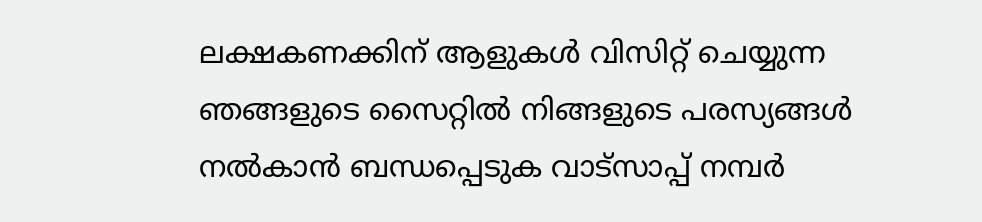ലക്ഷകണക്കിന് ആളുകൾ വിസിറ്റ് ചെയ്യുന്ന ഞങ്ങളുടെ സൈറ്റിൽ നിങ്ങളുടെ പരസ്യങ്ങൾ നൽകാൻ ബന്ധപ്പെടുക വാട്സാപ്പ് നമ്പർ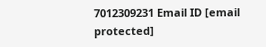7012309231 Email ID [email protected]